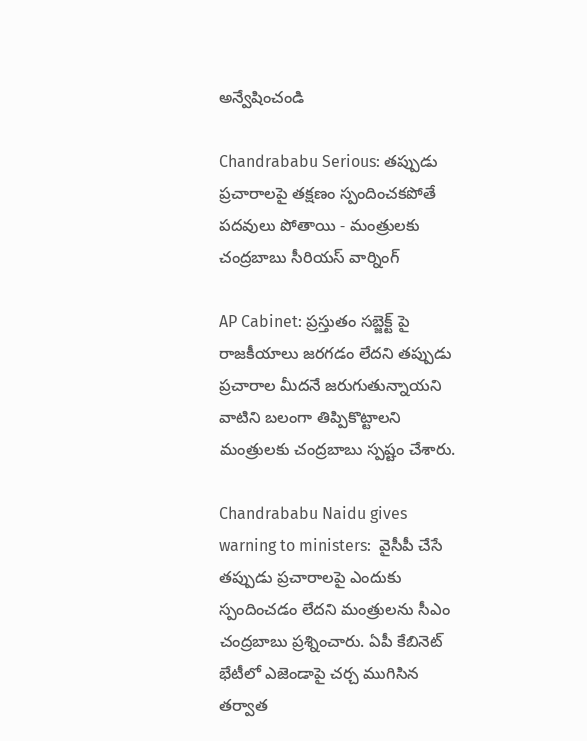అన్వేషించండి

Chandrababu Serious: తప్పుడు ప్రచారాలపై తక్షణం స్పందించకపోతే పదవులు పోతాయి - మంత్రులకు చంద్రబాబు సీరియస్ వార్నింగ్

AP Cabinet: ప్రస్తుతం సబ్జెక్ట్ పై రాజకీయాలు జరగడం లేదని తప్పుడు ప్రచారాల మీదనే జరుగుతున్నాయని వాటిని బలంగా తిప్పికొట్టాలని మంత్రులకు చంద్రబాబు స్పష్టం చేశారు.

Chandrababu Naidu gives warning to ministers:  వైసీపీ చేసే తప్పుడు ప్రచారాలపై ఎందుకు స్పందించడం లేదని మంత్రులను సీఎం చంద్రబాబు ప్రశ్నించారు. ఏపీ కేబినెట్ భేటీలో ఎజెండాపై చర్చ ముగిసిన తర్వాత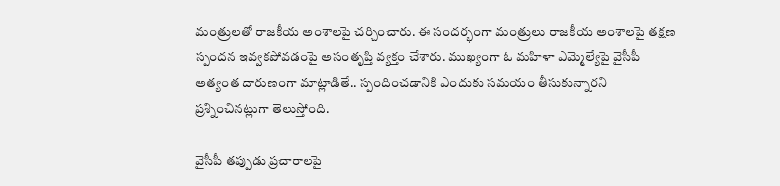మంత్రులతో రాజకీయ అంశాలపై చర్చించారు. ఈ సందర్భంగా మంత్రులు రాజకీయ అంశాలపై తక్షణ స్పందన ఇవ్వకపోవడంపై అసంతృప్తి వ్యక్తం చేశారు. ముఖ్యంగా ఓ మహిళా ఎమ్మెల్యేపై వైసీపీ అత్యంత దారుణంగా మాట్లాడితే.. స్పందించడానికి ఎందుకు సమయం తీసుకున్నారని ప్రశ్నించినట్లుగా తెలుస్తోంది.

వైసీపీ తప్పుడు ప్రచారాలపై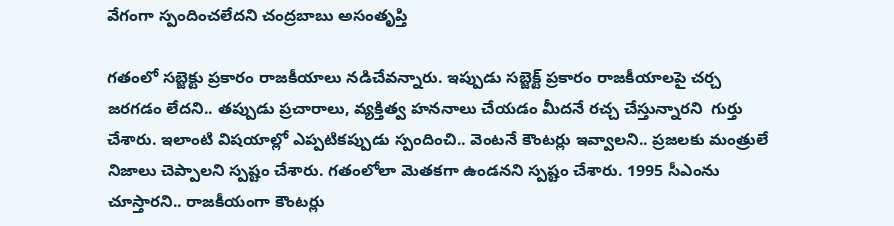వేగంగా స్పందించలేదని చంద్రబాబు అసంతృప్తి

గతంలో సబ్జెక్టు ప్రకారం రాజకీయాలు నడిచేవన్నారు. ఇప్పుడు సబ్జెక్ట్ ప్రకారం రాజకీయాలపై చర్చ జరగడం లేదని.. తప్పుడు ప్రచారాలు, వ్యక్తిత్వ హననాలు చేయడం మీదనే రచ్చ చేస్తున్నారని  గుర్తు చేశారు. ఇలాంటి విషయాల్లో ఎప్పటికప్పుడు స్పందించి.. వెంటనే కౌంటర్లు ఇవ్వాలని.. ప్రజలకు మంత్రులే నిజాలు చెప్పాలని స్పష్టం చేశారు. గతంలోలా మెతకగా ఉండనని స్పష్టం చేశారు. 1995 సీఎంను చూస్తారని.. రాజకీయంగా కౌంటర్లు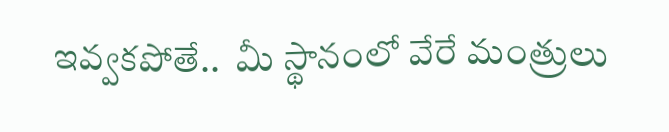ఇవ్వకపోతే..  మీ స్థానంలో వేరే మంత్రులు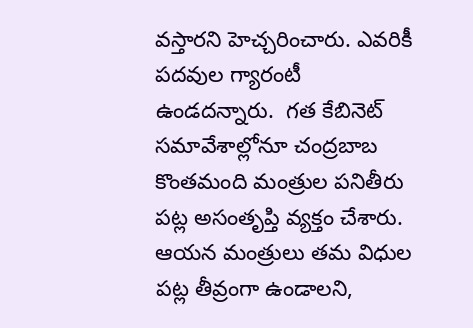వస్తారని హెచ్చరించారు. ఎవరికీ పదవుల గ్యారంటీ ఉండదన్నారు.  గత కేబినెట్ సమావేశాల్లోనూ చంద్రబాబ కొంతమంది మంత్రుల పనితీరు పట్ల అసంతృప్తి వ్యక్తం చేశారు. ఆయన మంత్రులు తమ విధుల పట్ల తీవ్రంగా ఉండాలని,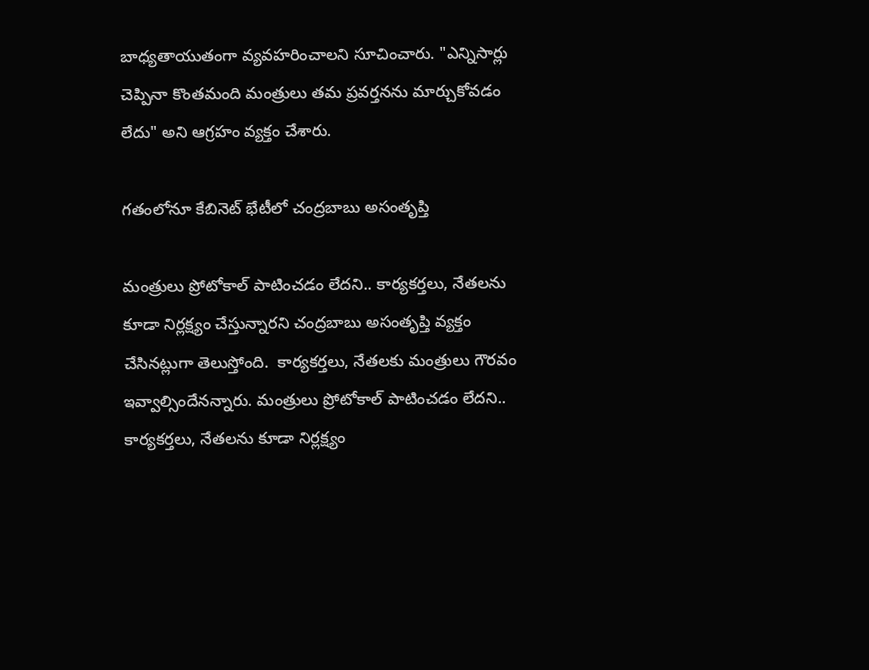బాధ్యతాయుతంగా వ్యవహరించాలని సూచించారు. "ఎన్నిసార్లు చెప్పినా కొంతమంది మంత్రులు తమ ప్రవర్తనను మార్చుకోవడం లేదు" అని ఆగ్రహం వ్యక్తం చేశారు.

గతంలోనూ కేబినెట్ భేటీలో చంద్రబాబు అసంతృప్తి

మంత్రులు ప్రోటోకాల్ పాటించడం లేదని.. కార్యకర్తలు, నేతలను కూడా నిర్లక్ష్యం చేస్తున్నారని చంద్రబాబు అసంతృప్తి వ్యక్తం చేసినట్లుగా తెలుస్తోంది.  కార్యకర్తలు, నేతలకు మంత్రులు గౌరవం ఇవ్వాల్సిందేనన్నారు. మంత్రులు ప్రోటోకాల్ పాటించడం లేదని.. కార్యకర్తలు, నేతలను కూడా నిర్లక్ష్యం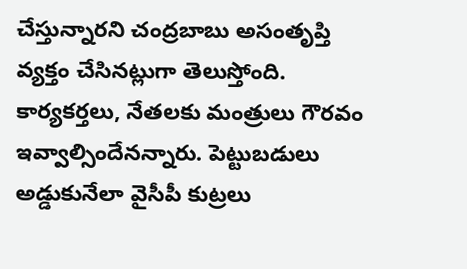చేస్తున్నారని చంద్రబాబు అసంతృప్తి వ్యక్తం చేసినట్లుగా తెలుస్తోంది.  కార్యకర్తలు, నేతలకు మంత్రులు గౌరవం ఇవ్వాల్సిందేనన్నారు. పెట్టుబడులు అడ్డుకునేలా వైసీపీ కుట్రలు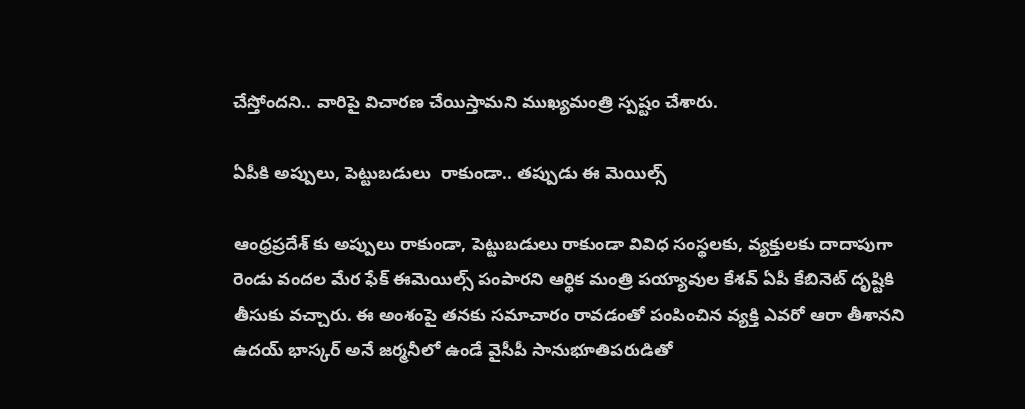చేస్తోందని.. వారిపై విచారణ చేయిస్తామని ముఖ్యమంత్రి స్పష్టం చేశారు.

ఏపీకి అప్పులు, పెట్టుబడులు  రాకుండా.. తప్పుడు ఈ మెయిల్స్

ఆంధ్రప్రదేశ్ కు అప్పులు రాకుండా, పెట్టుబడులు రాకుండా వివిధ సంస్థలకు, వ్యక్తులకు దాదాపుగా రెండు వందల మేర ఫేక్ ఈమెయిల్స్ పంపారని ఆర్థిక మంత్రి పయ్యావుల కేశవ్ ఏపీ కేబినెట్ దృష్టికి తీసుకు వచ్చారు. ఈ అంశంపై తనకు సమాచారం రావడంతో పంపించిన వ్యక్తి ఎవరో ఆరా తీశానని ఉదయ్ భాస్కర్ అనే జర్మనీలో ఉండే వైసీపీ సానుభూతిపరుడితో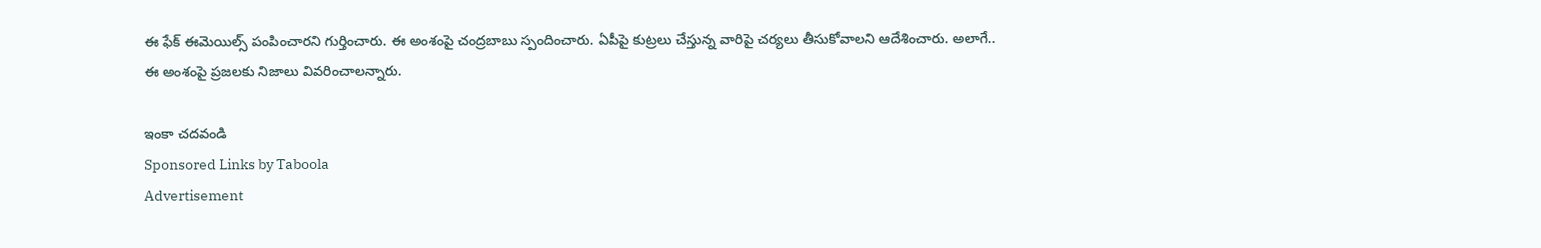ఈ ఫేక్ ఈమెయిల్స్ పంపించారని గుర్తించారు. ఈ అంశంపై చంద్రబాబు స్పందించారు. ఏపీపై కుట్రలు చేస్తున్న వారిపై చర్యలు తీసుకోవాలని ఆదేశించారు. అలాగే.. ఈ అంశంపై ప్రజలకు నిజాలు వివరించాలన్నారు.

ఇంకా చదవండి
Sponsored Links by Taboola
Advertisement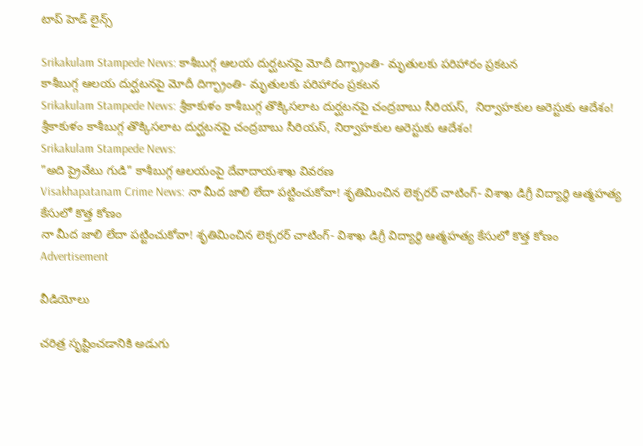టాప్ హెడ్ లైన్స్

Srikakulam Stampede News: కాశీబుగ్గ ఆలయ దుర్ఘటనపై మోదీ దిగ్భ్రాంతి- మృతులకు పరిహారం ప్రకటన
కాశీబుగ్గ ఆలయ దుర్ఘటనపై మోదీ దిగ్భ్రాంతి- మృతులకు పరిహారం ప్రకటన
Srikakulam Stampede News: శ్రీకాకుళం కాశీబుగ్గ తొక్కిసలాట దుర్ఘటనపై చంద్రబాబు సీరియస్,  నిర్వాహకుల అరెస్టుకు ఆదేశం!
శ్రీకాకుళం కాశీబుగ్గ తొక్కిసలాట దుర్ఘటనపై చంద్రబాబు సీరియస్, నిర్వాహకుల అరెస్టుకు ఆదేశం!
Srikakulam Stampede News:
"అది ప్రైవేటు గుడి" కాశీబుగ్గ ఆలయంపై దేవాదాయశాఖ వివరణ
Visakhapatanam Crime News: నా మీద జాలి లేదా పట్టించుకోవా! శృతిమించిన లెక్చరర్‌ చాటింగ్- విశాఖ డిగ్రీ విద్యార్థి ఆత్మహత్య కేసులో కొత్త కోణం
నా మీద జాలి లేదా పట్టించుకోవా! శృతిమించిన లెక్చరర్‌ చాటింగ్- విశాఖ డిగ్రీ విద్యార్థి ఆత్మహత్య కేసులో కొత్త కోణం
Advertisement

వీడియోలు

చరిత్ర సృష్టించడానికి అడుగు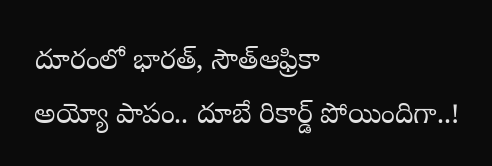దూరంలో భారత్, సౌత్‌ఆఫ్రికా
అయ్యో పాపం.. దూబే రికార్డ్ పోయిందిగా..!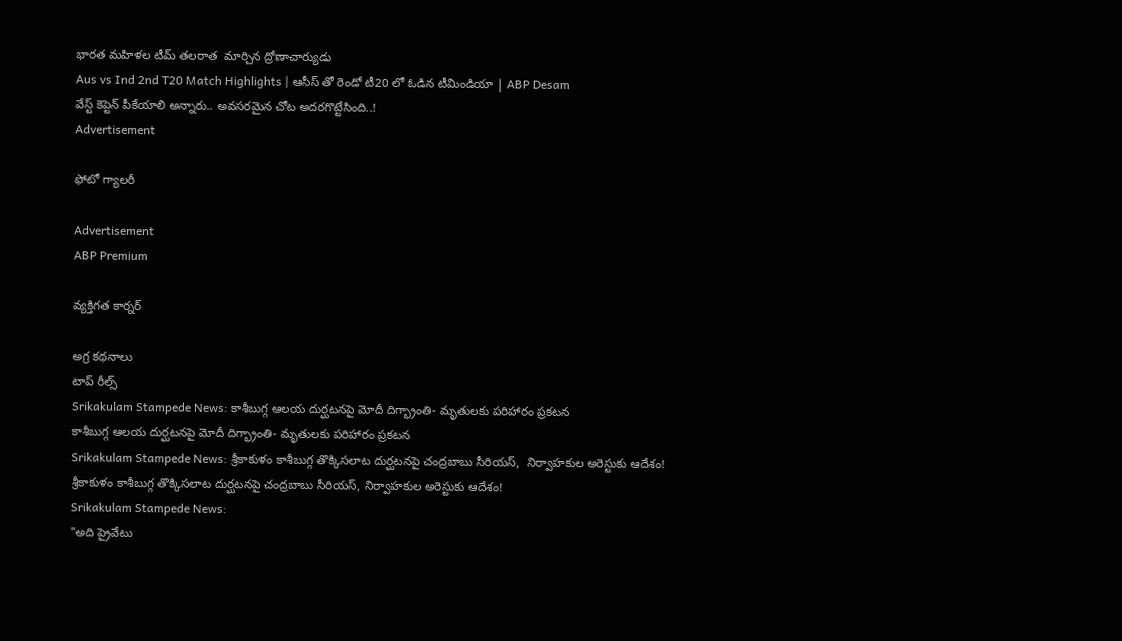భారత మహిళల టీమ్ తలరాత  మార్చిన ద్రోణాచార్యుడు
Aus vs Ind 2nd T20 Match Highlights | ఆసీస్ తో రెండో టీ20 లో ఓడిన టీమిండియా | ABP Desam
వేస్ట్ కెప్టెన్ పీకేయాలి అన్నారు.. అవసరమైన చోట అదరగొట్టేసింది..!
Advertisement

ఫోటో గ్యాలరీ

Advertisement
ABP Premium

వ్యక్తిగత కార్నర్

అగ్ర కథనాలు
టాప్ రీల్స్
Srikakulam Stampede News: కాశీబుగ్గ ఆలయ దుర్ఘటనపై మోదీ దిగ్భ్రాంతి- మృతులకు పరిహారం ప్రకటన
కాశీబుగ్గ ఆలయ దుర్ఘటనపై మోదీ దిగ్భ్రాంతి- మృతులకు పరిహారం ప్రకటన
Srikakulam Stampede News: శ్రీకాకుళం కాశీబుగ్గ తొక్కిసలాట దుర్ఘటనపై చంద్రబాబు సీరియస్,  నిర్వాహకుల అరెస్టుకు ఆదేశం!
శ్రీకాకుళం కాశీబుగ్గ తొక్కిసలాట దుర్ఘటనపై చంద్రబాబు సీరియస్, నిర్వాహకుల అరెస్టుకు ఆదేశం!
Srikakulam Stampede News:
"అది ప్రైవేటు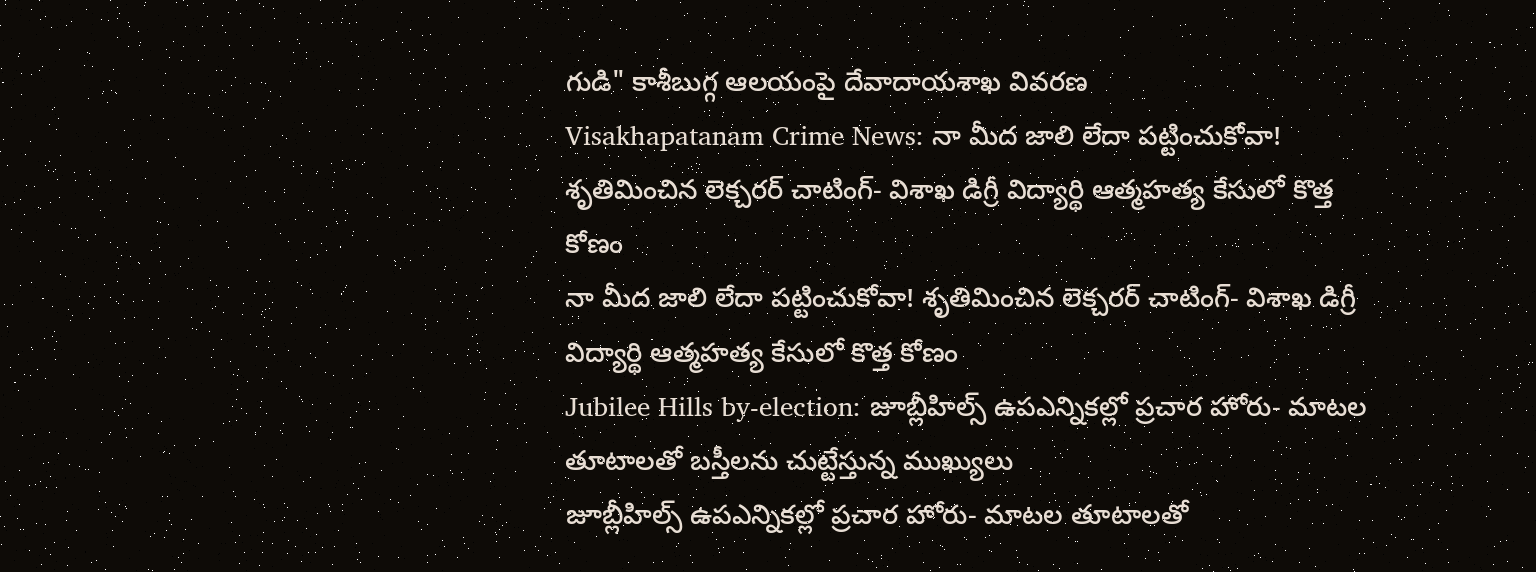గుడి" కాశీబుగ్గ ఆలయంపై దేవాదాయశాఖ వివరణ
Visakhapatanam Crime News: నా మీద జాలి లేదా పట్టించుకోవా! శృతిమించిన లెక్చరర్‌ చాటింగ్- విశాఖ డిగ్రీ విద్యార్థి ఆత్మహత్య కేసులో కొత్త కోణం
నా మీద జాలి లేదా పట్టించుకోవా! శృతిమించిన లెక్చరర్‌ చాటింగ్- విశాఖ డిగ్రీ విద్యార్థి ఆత్మహత్య కేసులో కొత్త కోణం
Jubilee Hills by-election: జూబ్లీహిల్స్‌ ఉపఎన్నికల్లో ప్రచార హోరు- మాటల తూటాలతో బస్తీలను చుట్టేస్తున్న ముఖ్యులు
జూబ్లీహిల్స్‌ ఉపఎన్నికల్లో ప్రచార హోరు- మాటల తూటాలతో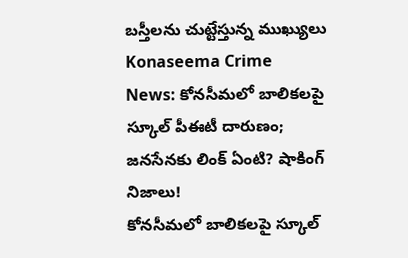బస్తీలను చుట్టేస్తున్న ముఖ్యులు
Konaseema Crime News: కోనసీమలో బాలికలపై స్కూల్ పీఈటీ దారుణం; జనసేనకు లింక్ ఏంటి? షాకింగ్ నిజాలు!
కోనసీమలో బాలికలపై స్కూల్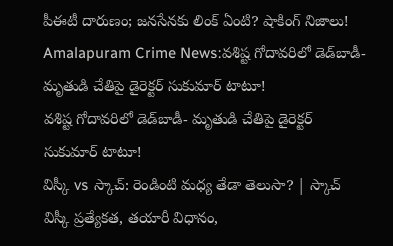పీఈటీ దారుణం; జనసేనకు లింక్ ఏంటి? షాకింగ్ నిజాలు!
Amalapuram Crime News:వశిష్ట గోదావరిలో డెడ్‌బాడీ- మృతుడి చేతిపై డైరెక్టర్ సుకుమార్ టాటూ!
వశిష్ట గోదావరిలో డెడ్‌బాడీ- మృతుడి చేతిపై డైరెక్టర్ సుకుమార్ టాటూ!
విస్కీ vs స్కాచ్: రెండింటి మధ్య తేడా తెలుసా? | స్కాచ్ విస్కీ ప్రత్యేకత, తయారీ విధానం,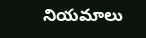నియమాలు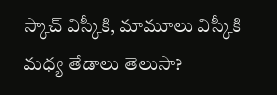స్కాచ్ విస్కీకి, మామూలు విస్కీకి మధ్య తేడాలు తెలుసా?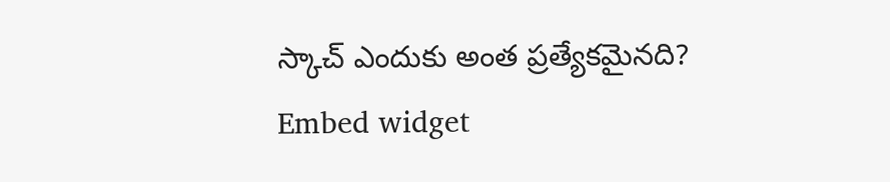స్కాచ్ ఎందుకు అంత ప్రత్యేకమైనది?
Embed widget